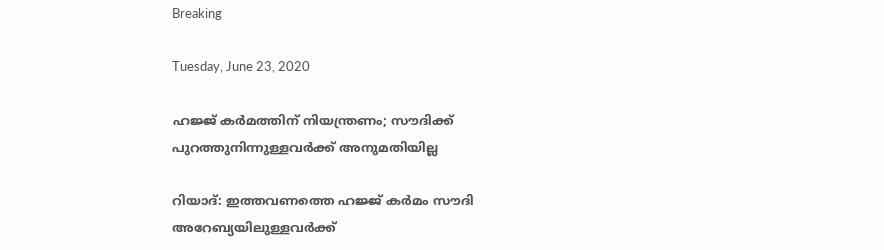Breaking

Tuesday, June 23, 2020

ഹജ്ജ് കര്‍മത്തിന് നിയന്ത്രണം; സൗദിക്ക് പുറത്തുനിന്നുള്ളവര്‍ക്ക് അനുമതിയില്ല

റിയാദ്: ഇത്തവണത്തെ ഹജ്ജ് കർമം സൗദി അറേബ്യയിലുള്ളവർക്ക്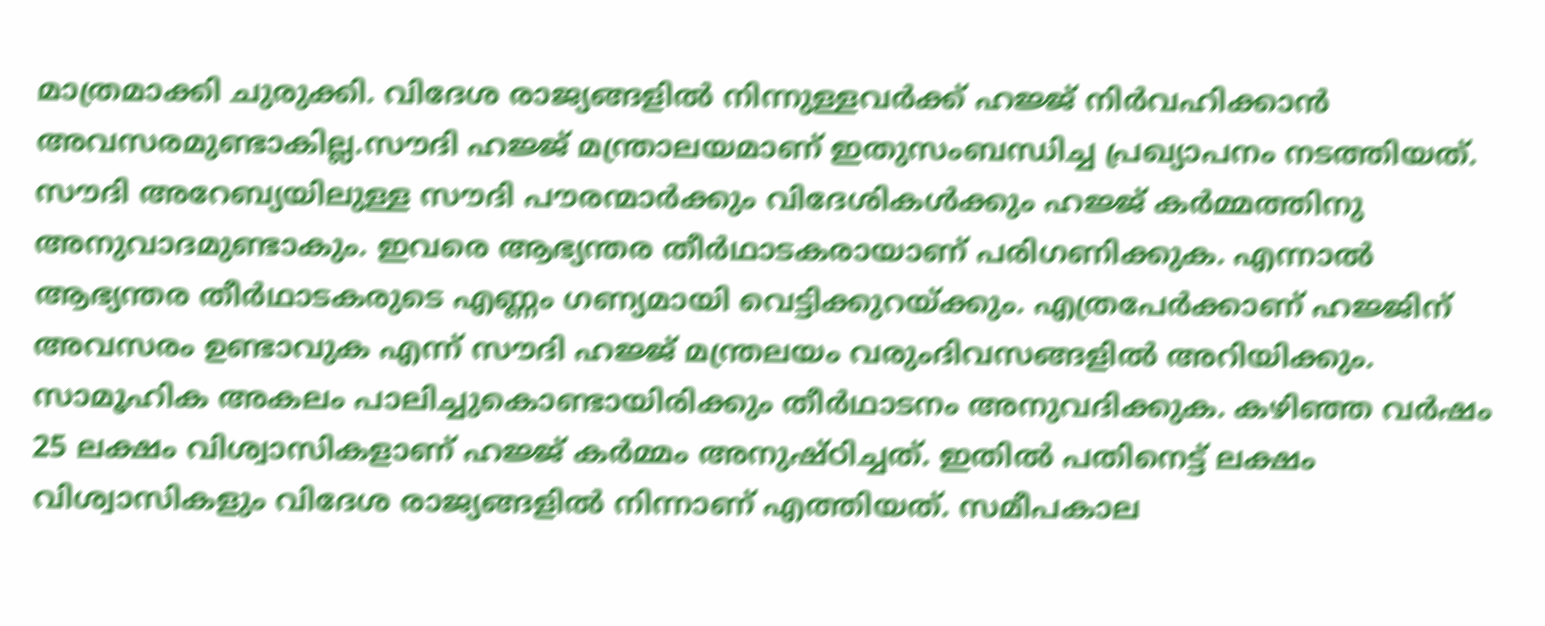മാത്രമാക്കി ചുരുക്കി. വിദേശ രാജ്യങ്ങളിൽ നിന്നുള്ളവർക്ക് ഹജ്ജ് നിർവഹിക്കാൻ അവസരമുണ്ടാകില്ല.സൗദി ഹജ്ജ് മന്ത്രാലയമാണ് ഇതുസംബന്ധിച്ച പ്രഖ്യാപനം നടത്തിയത്. സൗദി അറേബ്യയിലുള്ള സൗദി പൗരന്മാർക്കും വിദേശികൾക്കും ഹജ്ജ് കർമ്മത്തിനു അനുവാദമുണ്ടാകും. ഇവരെ ആഭ്യന്തര തീർഥാടകരായാണ് പരിഗണിക്കുക. എന്നാൽ ആഭ്യന്തര തീർഥാടകരുടെ എണ്ണം ഗണ്യമായി വെട്ടിക്കുറയ്ക്കും. എത്രപേർക്കാണ് ഹജ്ജിന് അവസരം ഉണ്ടാവുക എന്ന് സൗദി ഹജ്ജ് മന്ത്രലയം വരുംദിവസങ്ങളിൽ അറിയിക്കും. സാമൂഹിക അകലം പാലിച്ചുകൊണ്ടായിരിക്കും തീർഥാടനം അനുവദിക്കുക. കഴിഞ്ഞ വർഷം 25 ലക്ഷം വിശ്വാസികളാണ് ഹജ്ജ് കർമ്മം അനുഷ്ഠിച്ചത്. ഇതിൽ പതിനെട്ട് ലക്ഷം വിശ്വാസികളും വിദേശ രാജ്യങ്ങളിൽ നിന്നാണ് എത്തിയത്. സമീപകാല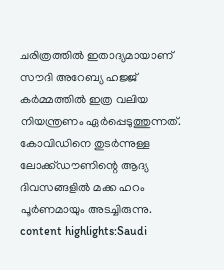ചരിത്രത്തിൽ ഇതാദ്യമായാണ് സൗദി അറേബ്യ ഹജ്ജ് കർമ്മത്തിൽ ഇത്ര വലിയ നിയന്ത്രണം ഏർപ്പെടുത്തുന്നത്. കോവിഡിനെ തുടർന്നുള്ള ലോക്ക്ഡൗണിന്റെ ആദ്യ ദിവസങ്ങളിൽ മക്ക ഹറം പൂർണമായും അടച്ചിരുന്നു. content highlights:Saudi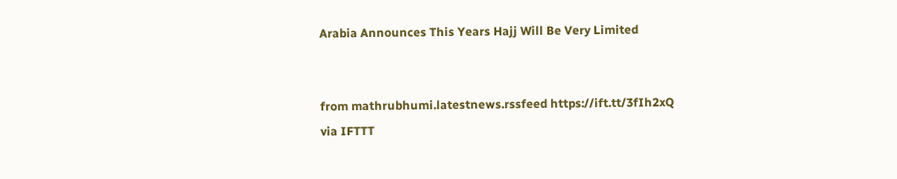Arabia Announces This Years Hajj Will Be Very Limited


from mathrubhumi.latestnews.rssfeed https://ift.tt/3fIh2xQ
via IFTTT